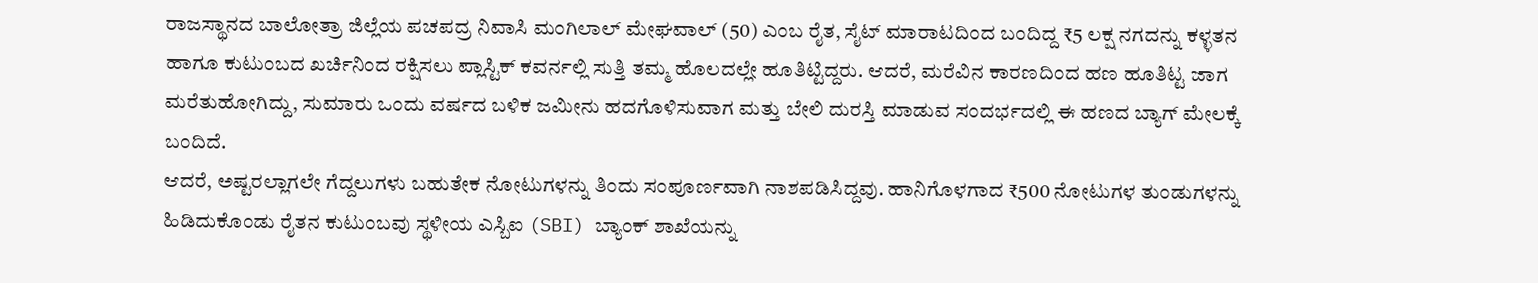ರಾಜಸ್ಥಾನದ ಬಾಲೋತ್ರಾ ಜಿಲ್ಲೆಯ ಪಚಪದ್ರ ನಿವಾಸಿ ಮಂಗಿಲಾಲ್ ಮೇಘವಾಲ್ (50) ಎಂಬ ರೈತ, ಸೈಟ್ ಮಾರಾಟದಿಂದ ಬಂದಿದ್ದ ₹5 ಲಕ್ಷ ನಗದನ್ನು ಕಳ್ಳತನ ಹಾಗೂ ಕುಟುಂಬದ ಖರ್ಚಿನಿಂದ ರಕ್ಷಿಸಲು ಪ್ಲಾಸ್ಟಿಕ್ ಕವರ್ನಲ್ಲಿ ಸುತ್ತಿ ತಮ್ಮ ಹೊಲದಲ್ಲೇ ಹೂತಿಟ್ಟಿದ್ದರು. ಆದರೆ, ಮರೆವಿನ ಕಾರಣದಿಂದ ಹಣ ಹೂತಿಟ್ಟ ಜಾಗ ಮರೆತುಹೋಗಿದ್ದು, ಸುಮಾರು ಒಂದು ವರ್ಷದ ಬಳಿಕ ಜಮೀನು ಹದಗೊಳಿಸುವಾಗ ಮತ್ತು ಬೇಲಿ ದುರಸ್ತಿ ಮಾಡುವ ಸಂದರ್ಭದಲ್ಲಿ ಈ ಹಣದ ಬ್ಯಾಗ್ ಮೇಲಕ್ಕೆ ಬಂದಿದೆ.
ಆದರೆ, ಅಷ್ಟರಲ್ಲಾಗಲೇ ಗೆದ್ದಲುಗಳು ಬಹುತೇಕ ನೋಟುಗಳನ್ನು ತಿಂದು ಸಂಪೂರ್ಣವಾಗಿ ನಾಶಪಡಿಸಿದ್ದವು. ಹಾನಿಗೊಳಗಾದ ₹500 ನೋಟುಗಳ ತುಂಡುಗಳನ್ನು ಹಿಡಿದುಕೊಂಡು ರೈತನ ಕುಟುಂಬವು ಸ್ಥಳೀಯ ಎಸ್ಬಿಐ (SBI) ಬ್ಯಾಂಕ್ ಶಾಖೆಯನ್ನು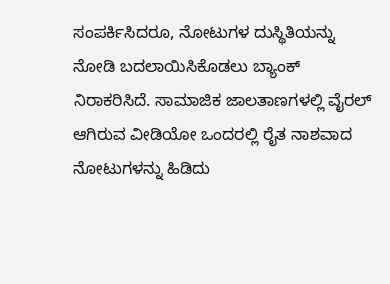ಸಂಪರ್ಕಿಸಿದರೂ, ನೋಟುಗಳ ದುಸ್ಥಿತಿಯನ್ನು ನೋಡಿ ಬದಲಾಯಿಸಿಕೊಡಲು ಬ್ಯಾಂಕ್ ನಿರಾಕರಿಸಿದೆ. ಸಾಮಾಜಿಕ ಜಾಲತಾಣಗಳಲ್ಲಿ ವೈರಲ್ ಆಗಿರುವ ವೀಡಿಯೋ ಒಂದರಲ್ಲಿ ರೈತ ನಾಶವಾದ ನೋಟುಗಳನ್ನು ಹಿಡಿದು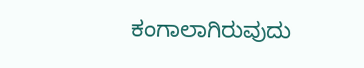ಕಂಗಾಲಾಗಿರುವುದು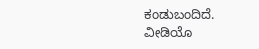ಕಂಡುಬಂದಿದೆ.
ವೀಡಿಯೊ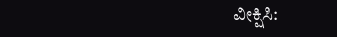ವೀಕ್ಷಿಸಿ: